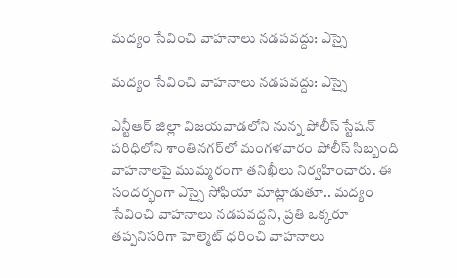మద్యం సేవించి వాహనాలు నడపవద్దు: ఎస్సై

మద్యం సేవించి వాహనాలు నడపవద్దు: ఎస్సై

ఎన్టీఆర్ జిల్లా విజయవాడలోని నున్న పోలీస్ స్టేషన్ పరిధిలోని శాంతినగర్‌లో మంగళవారం పోలీస్ సిబ్బంది వాహనాలపై ముమ్మరంగా తనిఖీలు నిర్వహించారు. ఈ సందర్భంగా ఎస్సై సోఫియా మాట్లాడుతూ.. మద్యం సేవించి వాహనాలు నడపవద్దని, ప్రతి ఒక్కరూ తప్పనిసరిగా హెల్మెట్ ధరించి వాహనాలు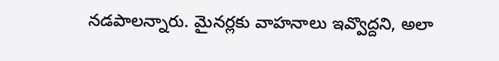నడపాలన్నారు. మైనర్లకు వాహనాలు ఇవ్వొద్దని, అలా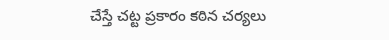చేస్తే చట్ట ప్రకారం కఠిన చర్యలు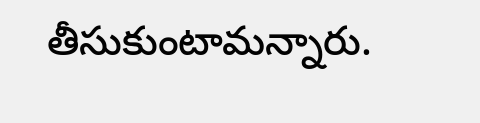తీసుకుంటామన్నారు.